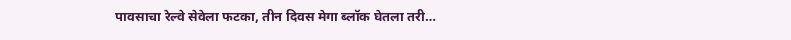पावसाचा रेल्वे सेवेला फटका, तीन दिवस मेगा ब्लॉक घेतला तरी…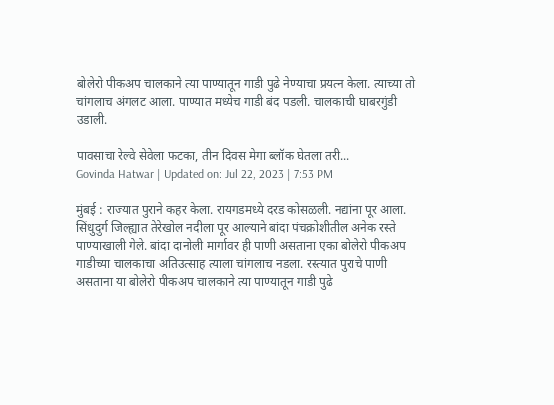बोलेरो पीकअप चालकाने त्या पाण्यातून गाडी पुढे नेण्याचा प्रयत्न केला. त्याच्या तो चांगलाच अंगलट आला. पाण्यात मध्येच गाडी बंद पडली. चालकाची घाबरगुंडी उडाली.

पावसाचा रेल्वे सेवेला फटका, तीन दिवस मेगा ब्लॉक घेतला तरी...
Govinda Hatwar | Updated on: Jul 22, 2023 | 7:53 PM

मुंबई : राज्यात पुराने कहर केला. रायगडमध्ये दरड कोसळली. नद्यांना पूर आला. सिंधुदुर्ग जिल्ह्यात तेरेखोल नदीला पूर आल्याने बांदा पंचक्रोशीतील अनेक रस्ते पाण्याखाली गेले. बांदा दानोली मार्गावर ही पाणी असताना एका बोलेरो पीकअप गाडीच्या चालकाचा अतिउत्साह त्याला चांगलाच नडला. रस्त्यात पुराचे पाणी असताना या बोलेरो पीकअप चालकाने त्या पाण्यातून गाडी पुढे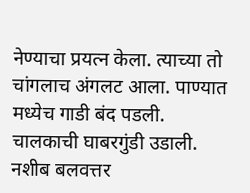नेण्याचा प्रयत्न केला. त्याच्या तो चांगलाच अंगलट आला. पाण्यात मध्येच गाडी बंद पडली. चालकाची घाबरगुंडी उडाली. नशीब बलवत्तर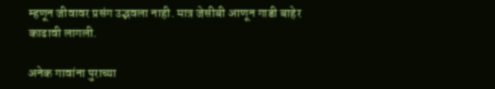म्हणून जीवावर प्रसंग उद्भवला नाही. मात्र जेसीबी आणून गाडी बाहेर काढावी लागली.

अनेक गावांना पुराच्या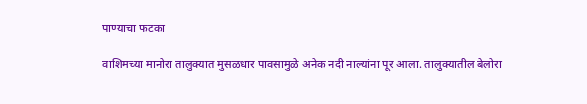पाण्याचा फटका

वाशिमच्या मानोरा तालुक्यात मुसळधार पावसामुळे अनेक नदी नाल्यांना पूर आला. तालुक्यातील बेलोरा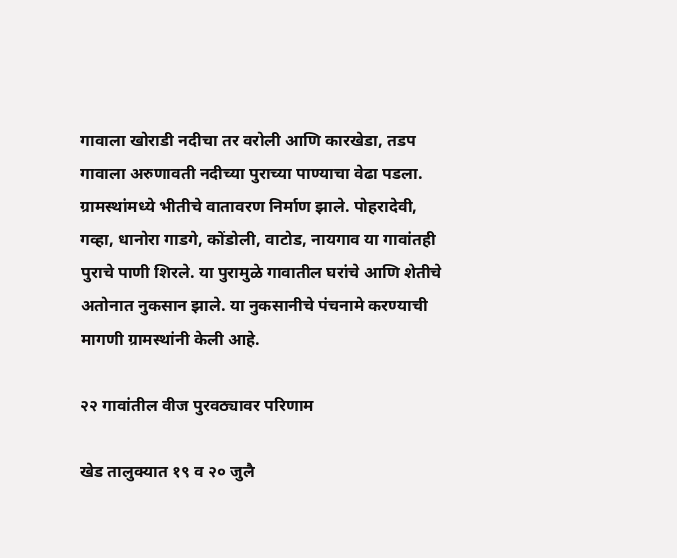गावाला खोराडी नदीचा तर वरोली आणि कारखेडा, तडप गावाला अरुणावती नदीच्या पुराच्या पाण्याचा वेढा पडला. ग्रामस्थांमध्ये भीतीचे वातावरण निर्माण झाले. पोहरादेवी, गव्हा, धानोरा गाडगे, कोंडोली, वाटोड, नायगाव या गावांतही पुराचे पाणी शिरले. या पुरामुळे गावातील घरांचे आणि शेतीचे अतोनात नुकसान झाले. या नुकसानीचे पंचनामे करण्याची मागणी ग्रामस्थांनी केली आहे.

२२ गावांतील वीज पुरवठ्यावर परिणाम

खेड तालुक्यात १९ व २० जुलै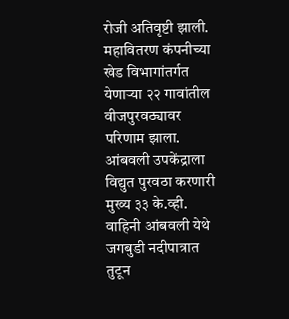रोजी अतिवृष्टी झाली. महावितरण कंपनीच्या खेड विभागांतर्गत येणाऱ्या २२ गावांतील वीजपुरवठ्यावर परिणाम झाला. आंबवली उपकेंद्राला विद्युत पुरवठा करणारी मुख्य ३३ के.व्ही. वाहिनी आंबवली येथे जगबुडी नदीपात्रात तुटून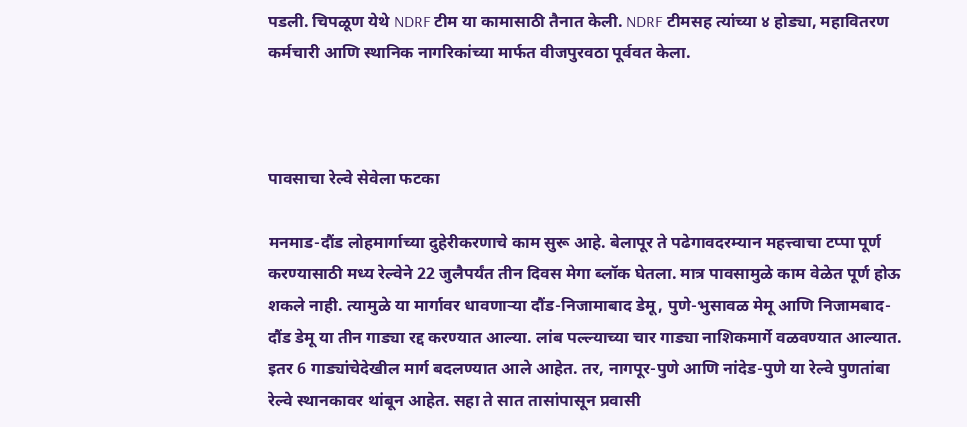पडली. चिपळूण येथे NDRF टीम या कामासाठी तैनात केली. NDRF टीमसह त्यांच्या ४ होड्या, महावितरण कर्मचारी आणि स्थानिक नागरिकांच्या मार्फत वीजपुरवठा पूर्ववत केला.



पावसाचा रेल्वे सेवेला फटका

मनमाड-दौंड लोहमार्गाच्या दुहेरीकरणाचे काम सुरू आहे. बेलापूर ते पढेगावदरम्यान महत्त्वाचा टप्पा पूर्ण करण्यासाठी मध्य रेल्वेने 22 जुलैपर्यंत तीन दिवस मेगा ब्लॉक घेतला. मात्र पावसामुळे काम वेळेत पूर्ण होऊ शकले नाही. त्यामुळे या मार्गावर धावणाऱ्या दौंड-निजामाबाद डेमू, पुणे-भुसावळ मेमू आणि निजामबाद-दौंड डेमू या तीन गाड्या रद्द करण्यात आल्या. लांब पल्ल्याच्या चार गाड्या नाशिकमार्गे वळवण्यात आल्यात. इतर 6 गाड्यांचेदेखील मार्ग बदलण्यात आले आहेत. तर, नागपूर-पुणे आणि नांदेड-पुणे या रेल्वे पुणतांबा रेल्वे स्थानकावर थांबून आहेत. सहा ते सात तासांपासून प्रवासी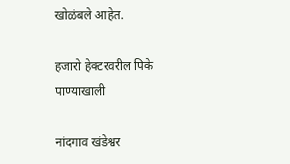खोळंबले आहेत.

हजारो हेक्टरवरील पिके पाण्याखाली

नांदगाव खंडेश्वर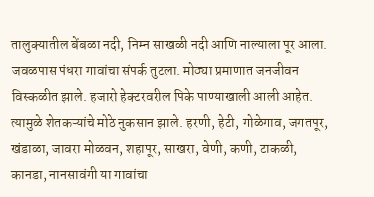तालुक्यातील बेंबळा नदी, निम्न साखळी नदी आणि नाल्याला पूर आला. जवळपास पंधरा गावांचा संपर्क तुटला. मोठ्या प्रमाणात जनजीवन विस्कळीत झाले. हजारो हेक्टरवरील पिके पाण्याखाली आली आहेत. त्यामुळे शेतकऱ्यांचे मोठे नुकसान झाले. हरणी, हेटी, गोळेगाव, जगतपूर, खंडाळा, जावरा मोळवन, शहापूर, साखरा, वेणी, कणी, टाकळी, कानडा, नानसावंगी या गावांचा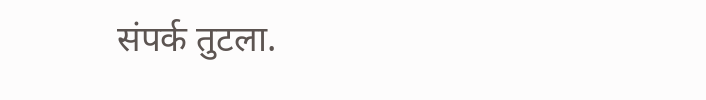संपर्क तुटला.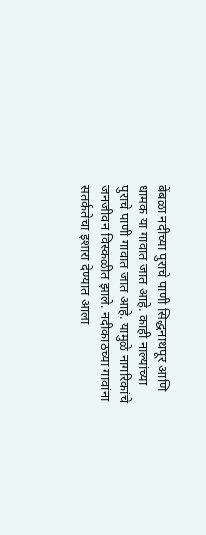बेंबळा नदीच्या पुराचे पाणी सिद्धनाथपूर आणि धामक या गावात जात आहे. काही नाल्यांच्या पुराचे पाणी गावात जात आहे. यामुळे नागरिकांचे जनजीवन विस्कळीत झाले. नदीकाठच्या गावांना सतर्कतेचा इशारा देण्यात आला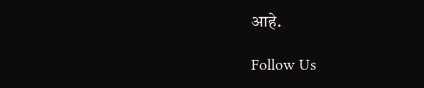आहे.

Follow Us